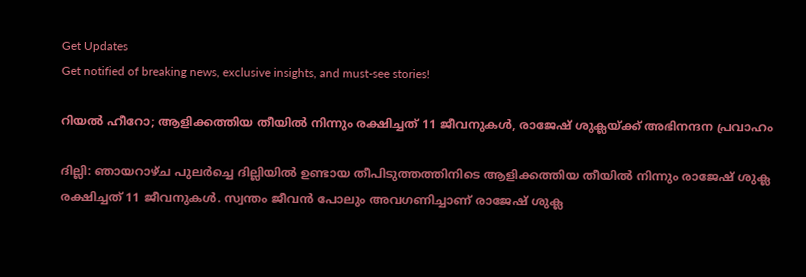Get Updates
Get notified of breaking news, exclusive insights, and must-see stories!

റിയൽ ഹീറോ; ആളിക്കത്തിയ തീയിൽ നിന്നും രക്ഷിച്ചത് 11 ജീവനുകൾ, രാജേഷ് ശുക്ലയ്ക്ക് അഭിനന്ദന പ്രവാഹം

ദില്ലി: ഞായറാഴ്ച പുലർച്ചെ ദില്ലിയിൽ ഉണ്ടായ തീപിടുത്തത്തിനിടെ ആളിക്കത്തിയ തീയിൽ നിന്നും രാജേഷ് ശുക്ല രക്ഷിച്ചത് 11 ജീവനുകൾ. സ്വന്തം ജീവൻ പോലും അവഗണിച്ചാണ് രാജേഷ് ശുക്ല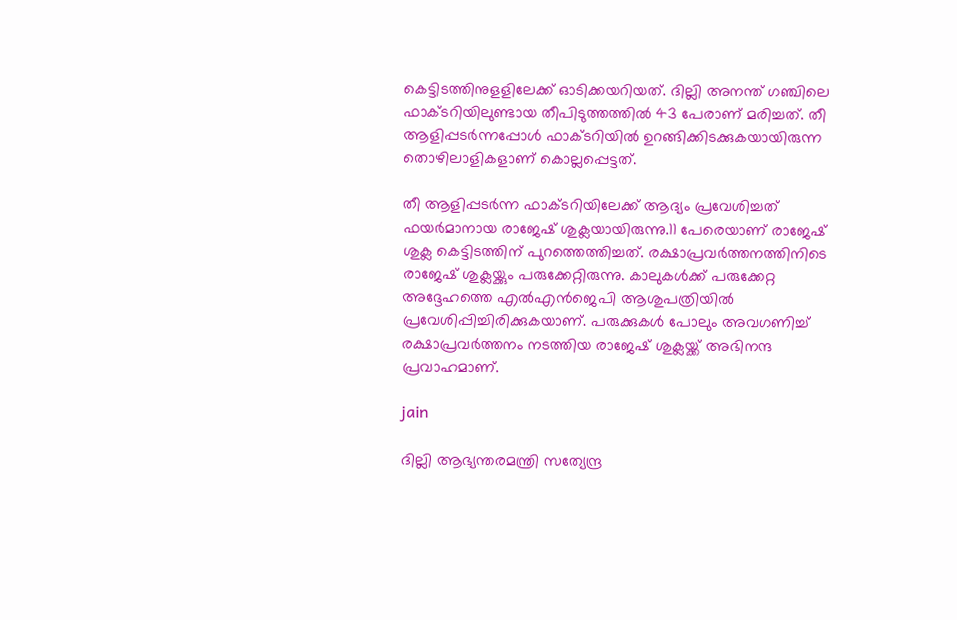കെട്ടിടത്തിനുളളിലേക്ക് ഓടിക്കയറിയത്. ദില്ലി അനന്ത് ഗഞ്ചിലെ ഫാക്ടറിയിലുണ്ടായ തീപിടുത്തത്തിൽ 43 പേരാണ് മരിച്ചത്. തീ ആളിപ്പടർന്നപ്പോൾ ഫാക്ടറിയിൽ ഉറങ്ങിക്കിടക്കുകയായിരുന്ന തൊഴിലാളികളാണ് കൊല്ലപ്പെട്ടത്.

തീ ആളിപ്പടർന്ന ഫാക്ടറിയിലേക്ക് ആദ്യം പ്രവേശിച്ചത് ഫയർമാനായ രാജേഷ് ശുക്ലയായിരുന്നു.11 പേരെയാണ് രാജേഷ് ശുക്ല കെട്ടിടത്തിന് പുറത്തെത്തിച്ചത്. രക്ഷാപ്രവർത്തനത്തിനിടെ രാജേഷ് ശുക്ലയ്ക്കും പരുക്കേറ്റിരുന്നു. കാലുകൾക്ക് പരുക്കേറ്റ അദ്ദേഹത്തെ എൽഎൻജെപി ആശുപത്രിയിൽ പ്രവേശിപ്പിച്ചിരിക്കുകയാണ്. പരുക്കുകൾ പോലും അവഗണിച്ച് രക്ഷാപ്രവർത്തനം നടത്തിയ രാജേഷ് ശുക്ലയ്ക്ക് അഭിനന്ദ പ്രവാഹമാണ്.

jain

ദില്ലി ആഭ്യന്തരമന്ത്രി സത്യേന്ദ്ര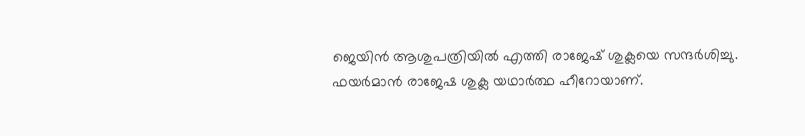ജെയിൻ ആശുപത്രിയിൽ എത്തി രാജേഷ് ശുക്ലയെ സന്ദർശിച്ചു. ഫയർമാൻ രാജേഷ ശുക്ല യഥാർത്ഥ ഹീറോയാണ്.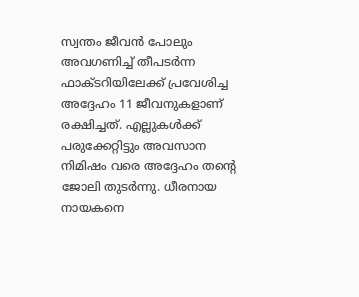സ്വന്തം ജീവൻ പോലും അവഗണിച്ച് തീപടർന്ന ഫാക്ടറിയിലേക്ക് പ്രവേശിച്ച അദ്ദേഹം 11 ജീവനുകളാണ് രക്ഷിച്ചത്. എല്ലുകൾക്ക് പരുക്കേറ്റിട്ടും അവസാന നിമിഷം വരെ അദ്ദേഹം തന്റെ ജോലി തുടർന്നു. ധീരനായ നായകനെ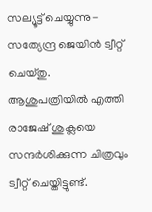സല്യൂട്ട് ചെയ്യുന്നു- സത്യേന്ദ്ര ജെയിൻ ട്വീറ്റ് ചെയ്തു. ആശുപത്രിയിൽ എത്തി രാജേഷ് ശുക്ലയെ സന്ദർശിക്കുന്ന ചിത്രവും ട്വീറ്റ് ചെയ്തിട്ടുണ്ട്.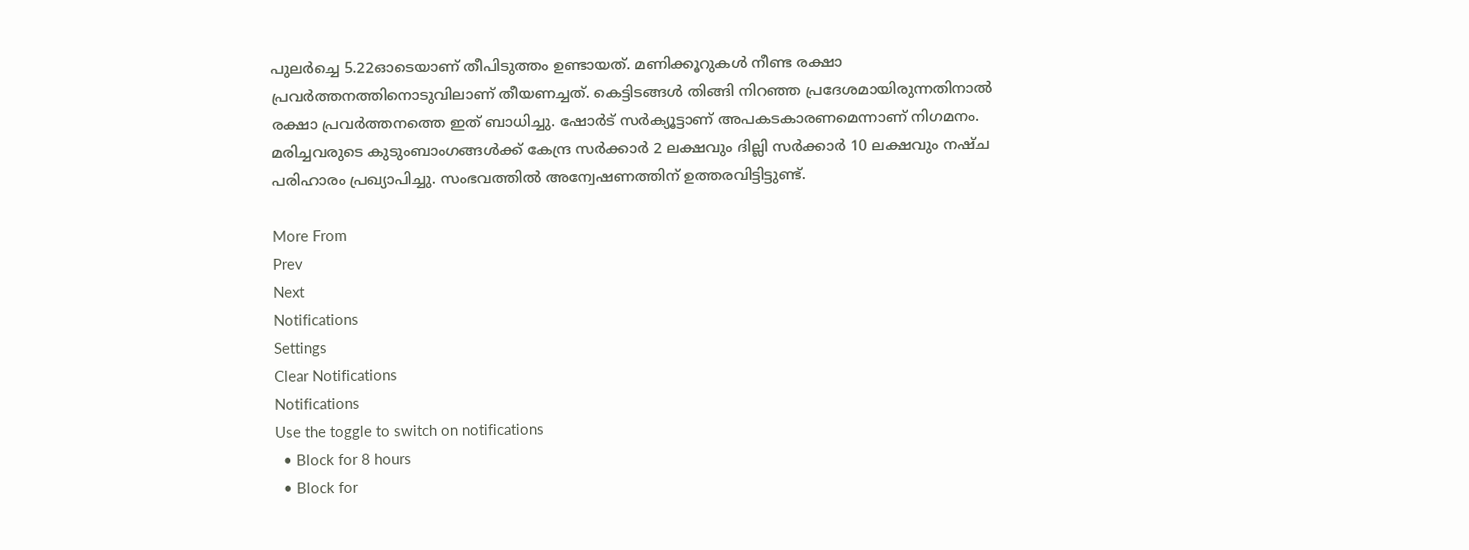പുലർച്ചെ 5.22ഓടെയാണ് തീപിടുത്തം ഉണ്ടായത്. മണിക്കൂറുകൾ നീണ്ട രക്ഷാ പ്രവർത്തനത്തിനൊടുവിലാണ് തീയണച്ചത്. കെട്ടിടങ്ങൾ തിങ്ങി നിറഞ്ഞ പ്രദേശമായിരുന്നതിനാൽ രക്ഷാ പ്രവർത്തനത്തെ ഇത് ബാധിച്ചു. ഷോർട് സർക്യൂട്ടാണ് അപകടകാരണമെന്നാണ് നിഗമനം. മരിച്ചവരുടെ കുടുംബാംഗങ്ങൾക്ക് കേന്ദ്ര സർക്കാർ 2 ലക്ഷവും ദില്ലി സർക്കാർ 10 ലക്ഷവും നഷ്ച പരിഹാരം പ്രഖ്യാപിച്ചു. സംഭവത്തിൽ അന്വേഷണത്തിന് ഉത്തരവിട്ടിട്ടുണ്ട്.

More From
Prev
Next
Notifications
Settings
Clear Notifications
Notifications
Use the toggle to switch on notifications
  • Block for 8 hours
  • Block for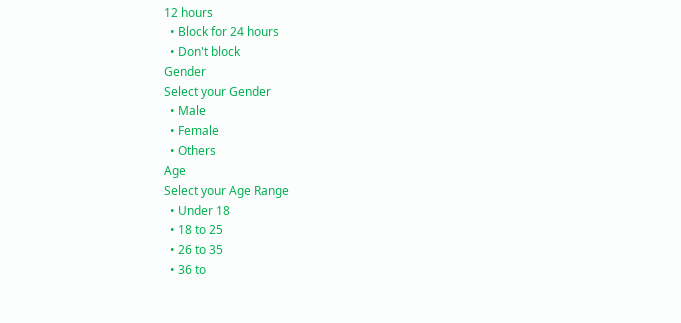12 hours
  • Block for 24 hours
  • Don't block
Gender
Select your Gender
  • Male
  • Female
  • Others
Age
Select your Age Range
  • Under 18
  • 18 to 25
  • 26 to 35
  • 36 to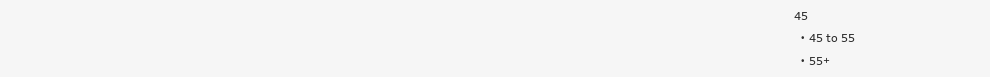45
  • 45 to 55
  • 55+